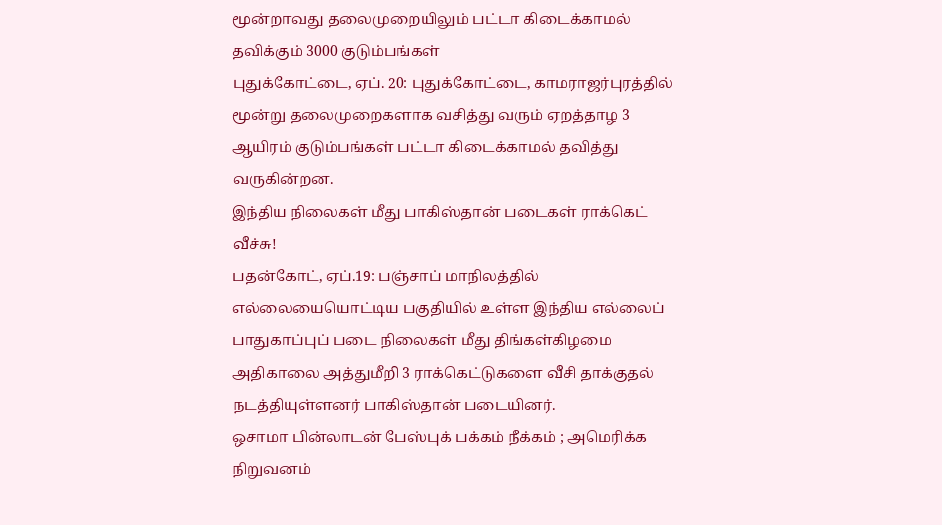மூன்றாவது தலைமுறையிலும் பட்டா கிடைக்காமல் தவிக்கும் 3000 குடும்பங்கள்
புதுக்கோட்டை, ஏப். 20: புதுக்கோட்டை, காமராஜர்புரத்தில் மூன்று தலைமுறைகளாக வசித்து வரும் ஏறத்தாழ 3 ஆயிரம் குடும்பங்கள் பட்டா கிடைக்காமல் தவித்து வருகின்றன.
இந்திய நிலைகள் மீது பாகிஸ்தான் படைகள் ராக்கெட் வீச்சு!
பதன்கோட், ஏப்.19: பஞ்சாப் மாநிலத்தில் எல்லையையொட்டிய பகுதியில் உள்ள இந்திய எல்லைப் பாதுகாப்புப் படை நிலைகள் மீது திங்கள்கிழமை அதிகாலை அத்துமீறி 3 ராக்கெட்டுகளை வீசி தாக்குதல் நடத்தியுள்ளனர் பாகிஸ்தான் படையினர்.
ஒசாமா பின்லாடன் பேஸ்புக் பக்கம் நீக்கம் ; அமெரிக்க நிறுவனம்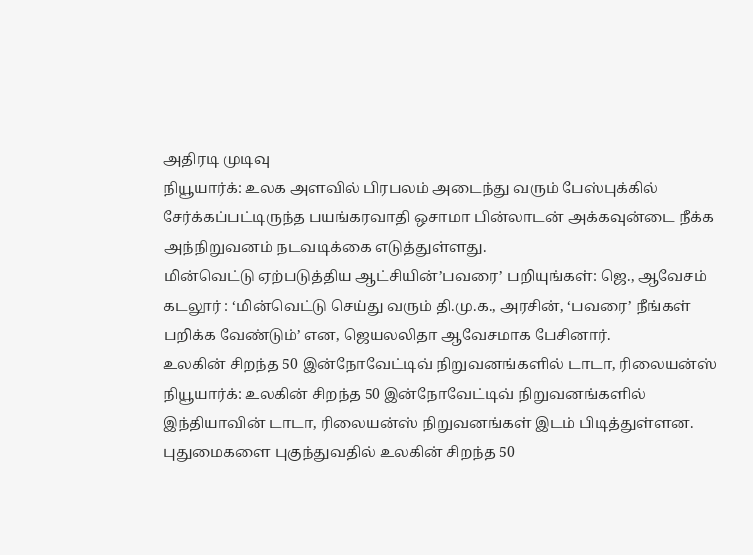அதிரடி முடிவு
நியூயார்க்: உலக அளவில் பிரபலம் அடைந்து வரும் பேஸ்புக்கில் சேர்க்கப்பட்டிருந்த பயங்கரவாதி ஒசாமா பின்லாடன் அக்கவுன்டை நீக்க அந்நிறுவனம் நடவடிக்கை எடுத்துள்ளது.
மின்வெட்டு ஏற்படுத்திய ஆட்சியின்’பவரை’ பறியுங்கள்: ஜெ., ஆவேசம்
கடலூர் : ‘மின்வெட்டு செய்து வரும் தி.மு.க., அரசின், ‘பவரை’ நீங்கள் பறிக்க வேண்டும்’ என, ஜெயலலிதா ஆவேசமாக பேசினார்.
உலகின் சிறந்த 50 இன்நோவேட்டிவ் நிறுவனங்களில் டாடா, ரிலையன்ஸ்
நியூயார்க்: உலகின் சிறந்த 50 இன்நோவேட்டிவ் நிறுவனங்களில் இந்தியாவின் டாடா, ரிலையன்ஸ் நிறுவனங்கள் இடம் பிடித்துள்ளன. புதுமைகளை புகுந்துவதில் உலகின் சிறந்த 50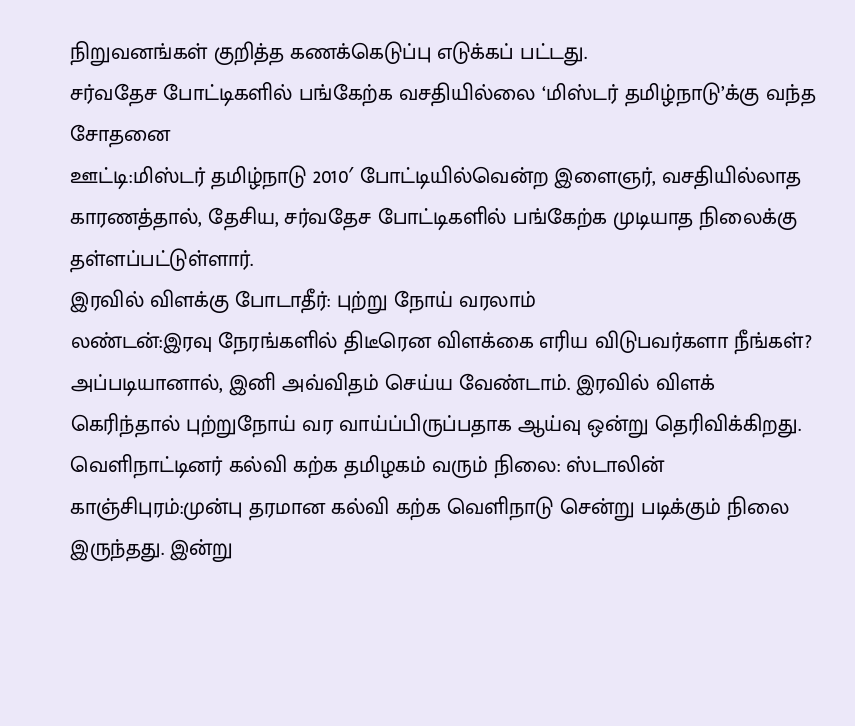நிறுவனங்கள் குறித்த கணக்கெடுப்பு எடுக்கப் பட்டது.
சர்வதேச போட்டிகளில் பங்கேற்க வசதியில்லை ‘மிஸ்டர் தமிழ்நாடு’க்கு வந்த சோதனை
ஊட்டி:மிஸ்டர் தமிழ்நாடு 2010′ போட்டியில்வென்ற இளைஞர், வசதியில்லாத காரணத்தால், தேசிய, சர்வதேச போட்டிகளில் பங்கேற்க முடியாத நிலைக்கு தள்ளப்பட்டுள்ளார்.
இரவில் விளக்கு போடாதீர்: புற்று நோய் வரலாம்
லண்டன்:இரவு நேரங்களில் திடீரென விளக்கை எரிய விடுபவர்களா நீங்கள்? அப்படியானால், இனி அவ்விதம் செய்ய வேண்டாம். இரவில் விளக் கெரிந்தால் புற்றுநோய் வர வாய்ப்பிருப்பதாக ஆய்வு ஒன்று தெரிவிக்கிறது.
வெளிநாட்டினர் கல்வி கற்க தமிழகம் வரும் நிலை: ஸ்டாலின்
காஞ்சிபுரம்:முன்பு தரமான கல்வி கற்க வெளிநாடு சென்று படிக்கும் நிலை இருந்தது. இன்று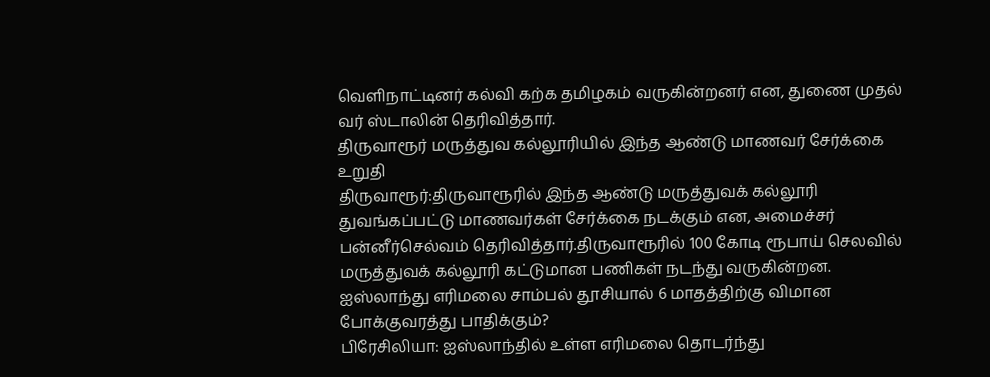வெளிநாட்டினர் கல்வி கற்க தமிழகம் வருகின்றனர் என, துணை முதல் வர் ஸ்டாலின் தெரிவித்தார்.
திருவாரூர் மருத்துவ கல்லூரியில் இந்த ஆண்டு மாணவர் சேர்க்கை உறுதி
திருவாரூர்:திருவாரூரில் இந்த ஆண்டு மருத்துவக் கல்லூரி துவங்கப்பட்டு மாணவர்கள் சேர்க்கை நடக்கும் என, அமைச்சர் பன்னீர்செல்வம் தெரிவித்தார்.திருவாரூரில் 100 கோடி ரூபாய் செலவில் மருத்துவக் கல்லூரி கட்டுமான பணிகள் நடந்து வருகின்றன.
ஐஸ்லாந்து எரிமலை சாம்பல் தூசியால் 6 மாதத்திற்கு விமான போக்குவரத்து பாதிக்கும்?
பிரேசிலியா: ஐஸ்லாந்தில் உள்ள எரிமலை தொடர்ந்து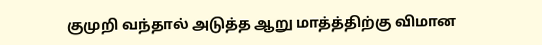குமுறி வந்தால் அடுத்த ஆறு மாத்த்திற்கு விமான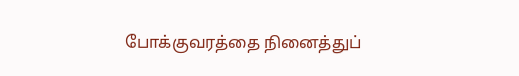போக்குவரத்தை நினைத்துப்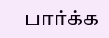பார்க்க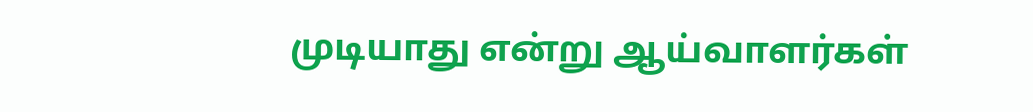முடியாது என்று ஆய்வாளர்கள்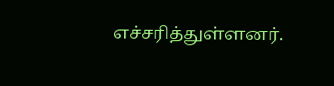எச்சரித்துள்ளனர்.